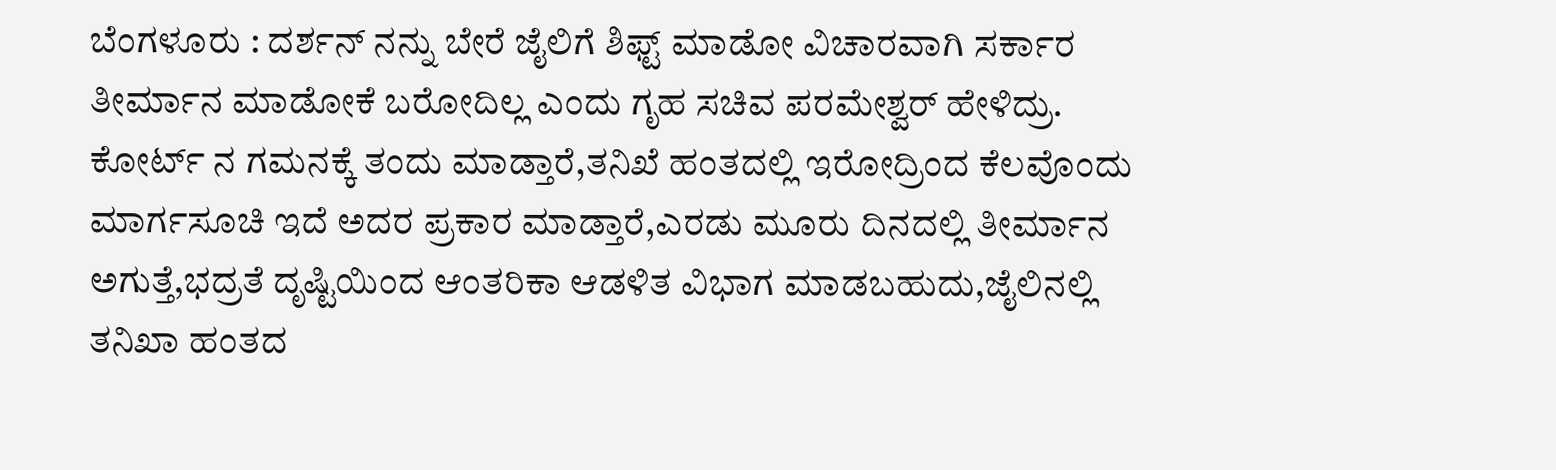ಬೆಂಗಳೂರು : ದರ್ಶನ್ ನನ್ನು ಬೇರೆ ಜೈಲಿಗೆ ಶಿಫ್ಟ್ ಮಾಡೋ ವಿಚಾರವಾಗಿ ಸರ್ಕಾರ ತೀರ್ಮಾನ ಮಾಡೋಕೆ ಬರೋದಿಲ್ಲ ಎಂದು ಗೃಹ ಸಚಿವ ಪರಮೇಶ್ವರ್ ಹೇಳಿದ್ರು. ಕೋರ್ಟ್ ನ ಗಮನಕ್ಕೆ ತಂದು ಮಾಡ್ತಾರೆ,ತನಿಖೆ ಹಂತದಲ್ಲಿ ಇರೋದ್ರಿಂದ ಕೆಲವೊಂದು ಮಾರ್ಗಸೂಚಿ ಇದೆ ಅದರ ಪ್ರಕಾರ ಮಾಡ್ತಾರೆ,ಎರಡು ಮೂರು ದಿನದಲ್ಲಿ ತೀರ್ಮಾನ ಅಗುತ್ತೆ,ಭದ್ರತೆ ದೃಷ್ಟಿಯಿಂದ ಆಂತರಿಕಾ ಆಡಳಿತ ವಿಭಾಗ ಮಾಡಬಹುದು,ಜೈಲಿನಲ್ಲಿ ತನಿಖಾ ಹಂತದ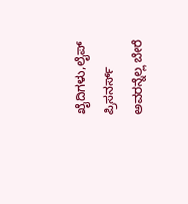ಖೈದಿಗಳು,ಲೈಪ್ ಪ್ರಿಸನರ್ಸ್ ಅವರನ್ನೆಲ್ಲ ಬೇರೆ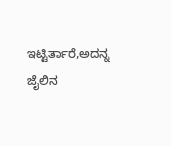ಇಟ್ಟಿರ್ತಾರೆ,ಅದನ್ನ ಜೈಲಿನ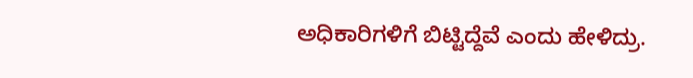ಅಧಿಕಾರಿಗಳಿಗೆ ಬಿಟ್ಟಿದ್ದೆವೆ ಎಂದು ಹೇಳಿದ್ರು.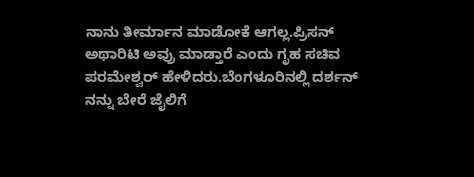ನಾನು ತೀರ್ಮಾನ ಮಾಡೋಕೆ ಆಗಲ್ಲ.ಪ್ರಿಸನ್ ಅಥಾರಿಟಿ ಅವ್ರು ಮಾಡ್ತಾರೆ ಎಂದು ಗೃಹ ಸಚಿವ ಪರಮೇಶ್ವರ್ ಹೇಳಿದರು.ಬೆಂಗಳೂರಿನಲ್ಲಿ ದರ್ಶನ್ ನನ್ನು ಬೇರೆ ಜೈಲಿಗೆ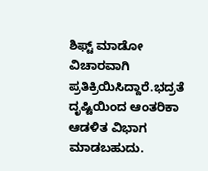ಶಿಫ್ಟ್ ಮಾಡೋ ವಿಚಾರವಾಗಿ ಪ್ರತಿಕ್ರಿಯಿಸಿದ್ದಾರೆ.ಭದ್ರತೆ ದೃಷ್ಟಿಯಿಂದ ಆಂತರಿಕಾ ಆಡಳಿತ ವಿಭಾಗ ಮಾಡಬಹುದು.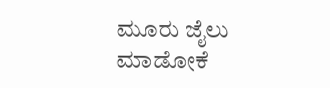ಮೂರು ಜೈಲು ಮಾಡೋಕೆ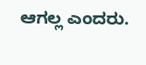ಆಗಲ್ಲ ಎಂದರು.